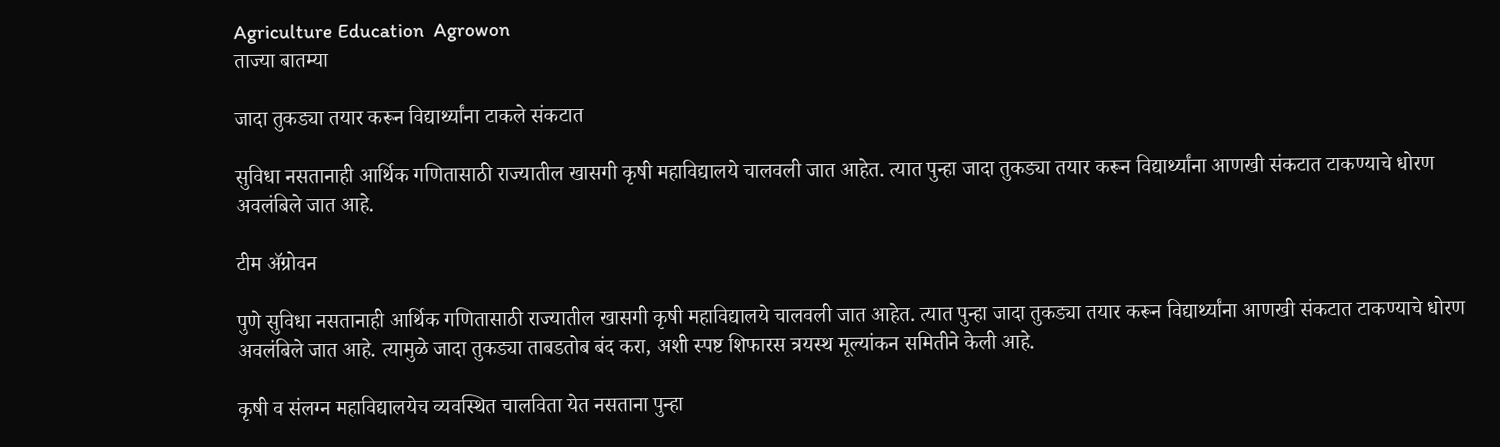Agriculture Education  Agrowon
ताज्या बातम्या

जादा तुकड्या तयार करून विद्यार्थ्यांना टाकले संकटात

सुविधा नसतानाही आर्थिक गणितासाठी राज्यातील खासगी कृषी महाविद्यालये चालवली जात आहेत. त्यात पुन्हा जादा तुकड्या तयार करून विद्यार्थ्यांना आणखी संकटात टाकण्याचे धोरण अवलंबिले जात आहे.

टीम ॲग्रोवन

पुणे सुविधा नसतानाही आर्थिक गणितासाठी राज्यातील खासगी कृषी महाविद्यालये चालवली जात आहेत. त्यात पुन्हा जादा तुकड्या तयार करून विद्यार्थ्यांना आणखी संकटात टाकण्याचे धोरण अवलंबिले जात आहे. त्यामुळे जादा तुकड्या ताबडतोब बंद करा, अशी स्पष्ट शिफारस त्रयस्थ मूल्यांकन समितीने केली आहे.

कृषी व संलग्न महाविद्यालयेच व्यवस्थित चालविता येत नसताना पुन्हा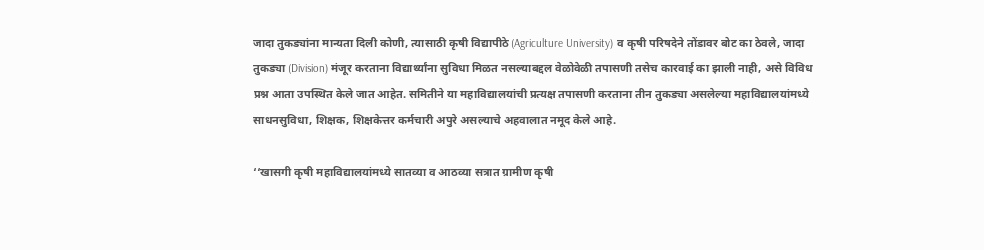जादा तुकड्यांना मान्यता दिली कोणी, त्यासाठी कृषी विद्यापीठे (Agriculture University) व कृषी परिषदेने तोंडावर बोट का ठेवले, जादा तुकड्या (Division) मंजूर करताना विद्यार्थ्यांना सुविधा मिळत नसल्याबद्दल वेळोवेळी तपासणी तसेच कारवाई का झाली नाही, असे विविध प्रश्न आता उपस्थित केले जात आहेत. समितीने या महाविद्यालयांची प्रत्यक्ष तपासणी करताना तीन तुकड्या असलेल्या महाविद्यालयांमध्ये साधनसुविधा, शिक्षक, शिक्षकेत्तर कर्मचारी अपुरे असल्याचे अहवालात नमूद केले आहे.

‘‘खासगी कृषी महाविद्यालयांमध्ये सातव्या व आठव्या सत्रात ग्रामीण कृषी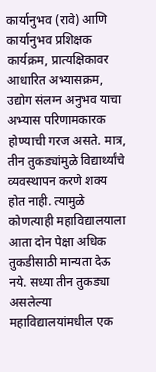कार्यानुभव (रावे) आणि कार्यानुभव प्रशिक्षक कार्यक्रम, प्रात्यक्षिकावर आधारित अभ्यासक्रम, उद्योग संलग्न अनुभव याचा अभ्यास परिणामकारक होण्याची गरज असते. मात्र, तीन तुकड्यांमुळे विद्यार्थ्यांचे व्यवस्थापन करणे शक्य होत नाही. त्यामुळे कोणत्याही महाविद्यालयाला आता दोन पेक्षा अधिक तुकडीसाठी मान्यता देऊ नये. सध्या तीन तुकड्या असलेल्या महाविद्यालयांमधील एक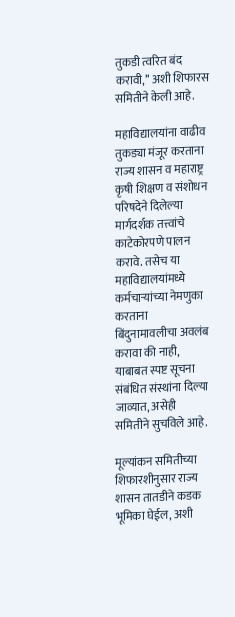तुकडी त्वरित बंद करावी,’’ अशी शिफारस समितीने केली आहे.

महाविद्यालयांना वाढीव तुकड्या मंजूर करताना राज्य शासन व महाराष्ट्र कृषी शिक्षण व संशोधन परिषदेने दिलेल्या मार्गदर्शक तत्त्वांचे काटेकोरपणे पालन करावे. तसेच या महाविद्यालयांमध्ये कर्मचाऱ्यांच्या नेमणुका करताना बिंदुनामावलीचा अवलंब करावा की नाही, याबाबत स्पष्ट सूचना संबंधित संस्थांना दिल्या जाव्यात, असेही समितीने सुचविले आहे.

मूल्यांकन समितीच्या शिफारशीनुसार राज्य शासन तातडीने कडक भूमिका घेईल, अशी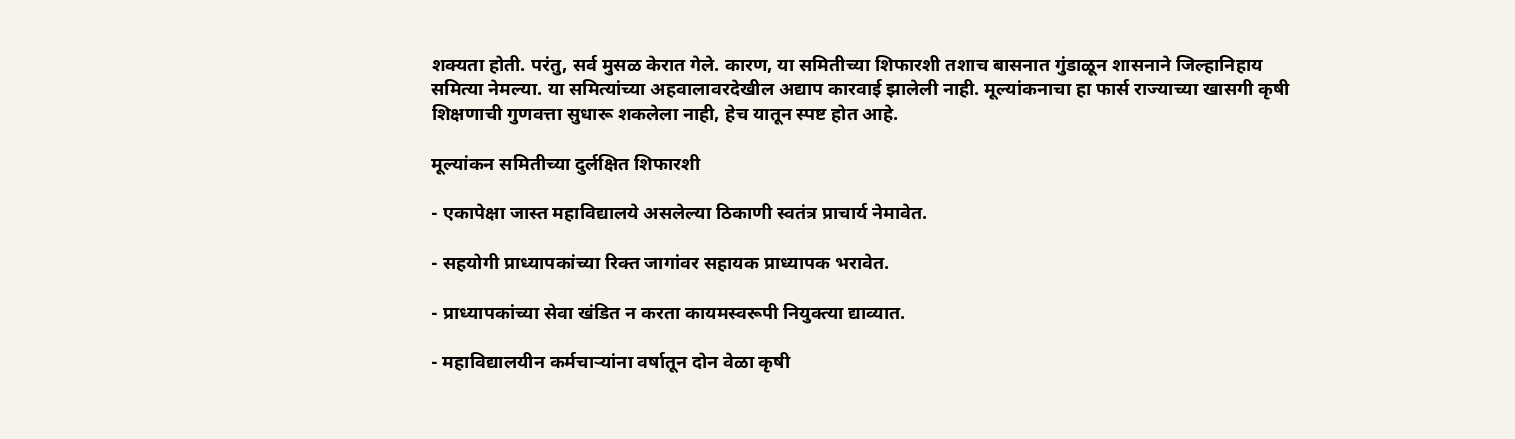शक्यता होती. परंतु, सर्व मुसळ केरात गेले. कारण, या समितीच्या शिफारशी तशाच बासनात गुंडाळून शासनाने जिल्हानिहाय समित्या नेमल्या. या समित्यांच्या अहवालावरदेखील अद्याप कारवाई झालेली नाही. मूल्यांकनाचा हा फार्स राज्याच्या खासगी कृषी शिक्षणाची गुणवत्ता सुधारू शकलेला नाही, हेच यातून स्पष्ट होत आहे.

मूल्यांकन समितीच्या दुर्लक्षित शिफारशी

- एकापेक्षा जास्त महाविद्यालये असलेल्या ठिकाणी स्वतंत्र प्राचार्य नेमावेत.

- सहयोगी प्राध्यापकांच्या रिक्त जागांवर सहायक प्राध्यापक भरावेत.

- प्राध्यापकांच्या सेवा खंडित न करता कायमस्वरूपी नियुक्त्या द्याव्यात.

- महाविद्यालयीन कर्मचाऱ्यांना वर्षातून दोन वेळा कृषी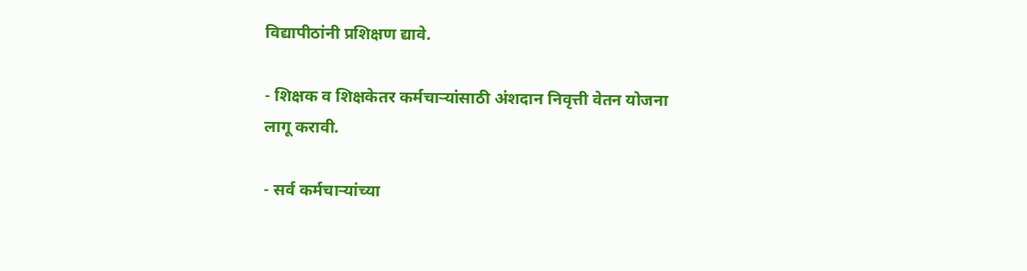विद्यापीठांनी प्रशिक्षण द्यावे.

- शिक्षक व शिक्षकेतर कर्मचाऱ्यांसाठी अंशदान निवृत्ती वेतन योजना लागू करावी.

- सर्व कर्मचाऱ्यांच्या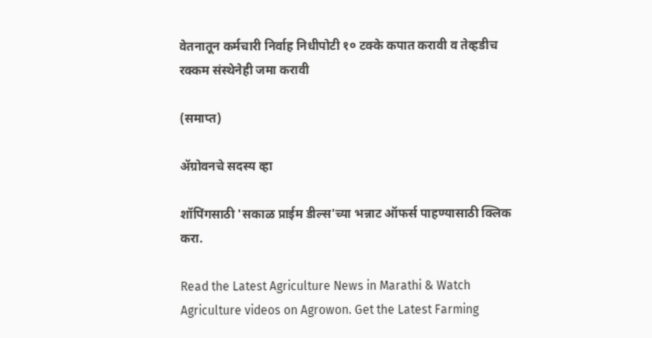वेतनातून कर्मचारी निर्वाह निधीपोटी १० टक्के कपात करावी व तेव्हडीच रक्कम संस्थेनेही जमा करावी

(समाप्त)

ॲग्रोवनचे सदस्य व्हा

शॉपिंगसाठी 'सकाळ प्राईम डील्स'च्या भन्नाट ऑफर्स पाहण्यासाठी क्लिक करा.

Read the Latest Agriculture News in Marathi & Watch Agriculture videos on Agrowon. Get the Latest Farming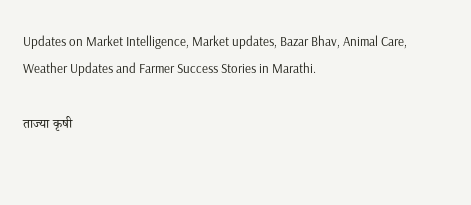Updates on Market Intelligence, Market updates, Bazar Bhav, Animal Care, Weather Updates and Farmer Success Stories in Marathi.

ताज्या कृषी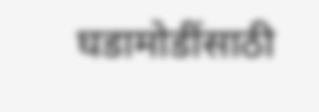घडामोडींसाठी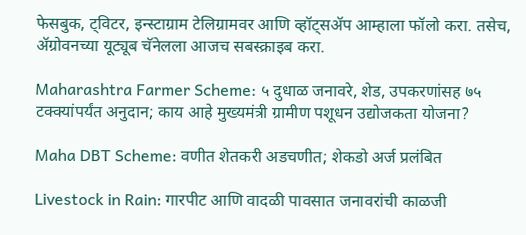फेसबुक, ट्विटर, इन्स्टाग्राम टेलिग्रामवर आणि व्हॉट्सॲप आम्हाला फॉलो करा. तसेच, ॲग्रोवनच्या यूट्यूब चॅनेलला आजच सबस्क्राइब करा.

Maharashtra Farmer Scheme: ५ दुधाळ जनावरे, शेड, उपकरणांसह ७५ टक्क्यांपर्यंत अनुदान; काय आहे मुख्यमंत्री ग्रामीण पशूधन उद्योजकता योजना?

Maha DBT Scheme: वणीत शेतकरी अडचणीत; शेकडो अर्ज प्रलंबित

Livestock in Rain: गारपीट आणि वादळी पावसात जनावरांची काळजी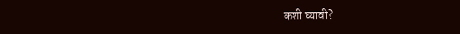कशी घ्यावी?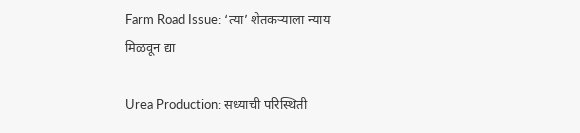Farm Road Issue: ‘त्या’ शेतकऱ्याला न्याय मिळवून द्या

Urea Production: सध्याची परिस्थिती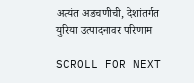अत्यंत अडचणीची, देशांतर्गत युरिया उत्पादनावर परिणाम

SCROLL FOR NEXT